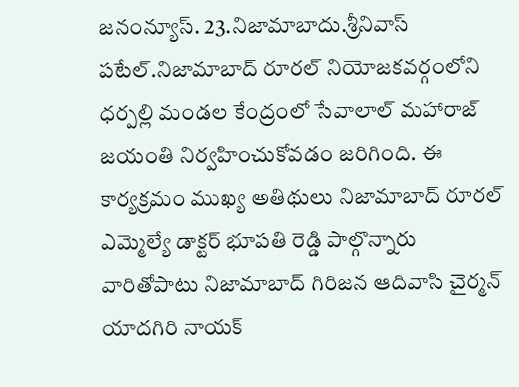జనంన్యూస్. 23.నిజామాబాదు.శ్రీనివాస్
పటేల్.నిజామాబాద్ రూరల్ నియోజకవర్గంలోని ధర్పల్లి మండల కేంద్రంలో సేవాలాల్ మహారాజ్ జయంతి నిర్వహించుకోవడం జరిగింది. ఈ కార్యక్రమం ముఖ్య అతిథులు నిజామాబాద్ రూరల్ ఎమ్మెల్యే డాక్టర్ భూపతి రెడ్డి పాల్గొన్నారు వారితోపాటు నిజామాబాద్ గిరిజన ఆదివాసి చైర్మన్ యాదగిరి నాయక్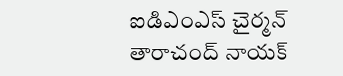ఐడిఎంఎస్ చైర్మన్ తారాచంద్ నాయక్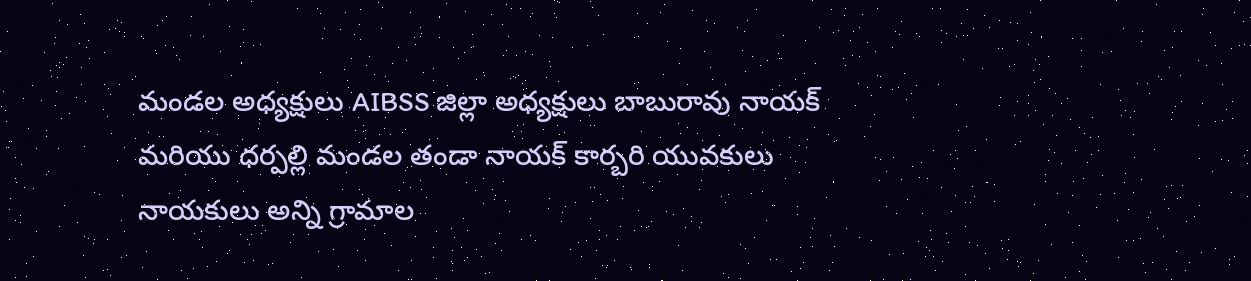మండల అధ్యక్షులు AIBSS జిల్లా అధ్యక్షులు బాబురావు నాయక్ మరియు ధర్పల్లి మండల తండా నాయక్ కార్బరి యువకులు నాయకులు అన్ని గ్రామాల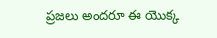ప్రజలు అందరూ ఈ యొక్క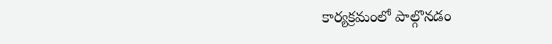కార్యక్రమంలో పాల్గొనడం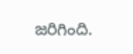జరిగింది.